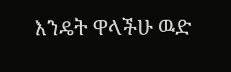እንዴት ዋላችሁ ዉድ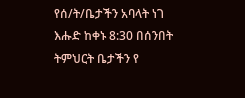የሰ/ት/ቤታችን አባላት ነገ እሑድ ከቀኑ 8:30 በሰንበት ትምህርት ቤታችን የ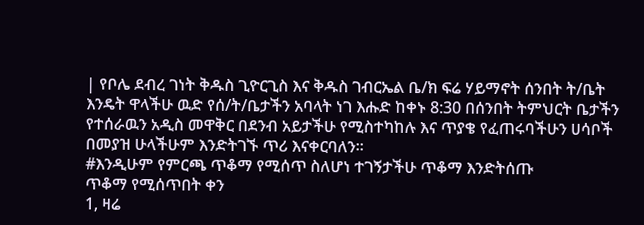| የቦሌ ደብረ ገነት ቅዱስ ጊዮርጊስ እና ቅዱስ ገብርኤል ቤ/ክ ፍሬ ሃይማኖት ሰንበት ት/ቤት
እንዴት ዋላችሁ ዉድ የሰ/ት/ቤታችን አባላት ነገ እሑድ ከቀኑ 8:30 በሰንበት ትምህርት ቤታችን የተሰራዉን አዲስ መዋቅር በደንብ አይታችሁ የሚስተካከሉ እና ጥያቄ የፈጠሩባችሁን ሀሳቦች በመያዝ ሁላችሁም እንድትገኙ ጥሪ እናቀርባለን።
#እንዲሁም የምርጫ ጥቆማ የሚሰጥ ስለሆነ ተገኝታችሁ ጥቆማ እንድትሰጡ
ጥቆማ የሚሰጥበት ቀን
1, ዛሬ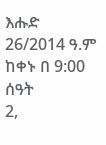እሑድ 26/2014 ዓ.ም ከቀኑ በ 9:00 ሰዓት
2,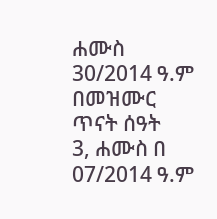ሐሙስ 30/2014 ዓ.ም በመዝሙር ጥናት ሰዓት
3, ሐሙስ በ 07/2014 ዓ.ም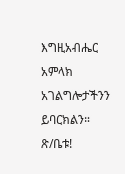እግዚአብሔር አምላክ አገልግሎታችንን ይባርክልን።
ጽ/ቤቱ!